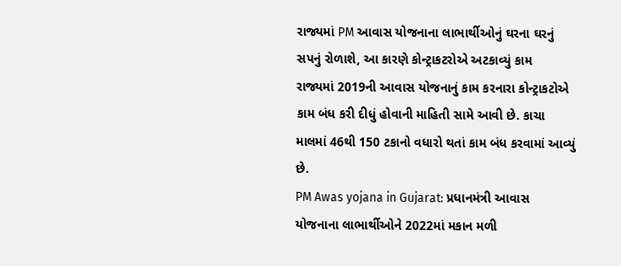રાજ્યમાં PM આવાસ યોજનાના લાભાર્થીઓનું ઘરના ઘરનું સપનું રોળાશે, આ કારણે કોન્ટ્રાકટરોએ અટકાવ્યું કામ
રાજ્યમાં 2019ની આવાસ યોજનાનું કામ કરનારા કોન્ટ્રાકટોએ કામ બંધ કરી દીધું હોવાની માહિતી સામે આવી છે. કાચા માલમાં 46થી 150 ટકાનો વધારો થતાં કામ બંધ કરવામાં આવ્યું છે.
PM Awas yojana in Gujarat: પ્રધાનમંત્રી આવાસ યોજનાના લાભાર્થીઓને 2022માં મકાન મળી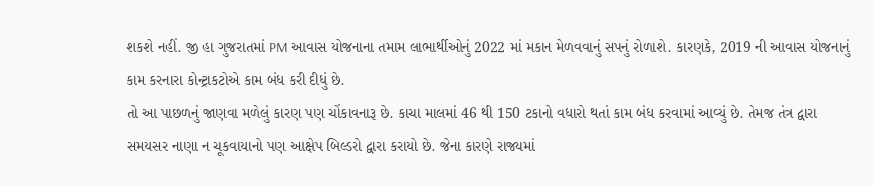શકશે નહીં. જી હા ગુજરાતમાં PM આવાસ યોજનાના તમામ લાભાર્થીઓનું 2022 માં મકાન મેળવવાનું સપનું રોળાશે. કારણકે, 2019 ની આવાસ યોજનાનું કામ કરનારા કોન્ટ્રાકટોએ કામ બંધ કરી દીધું છે.
તો આ પાછળનું જાણવા મળેલું કારણ પણ ચોંકાવનારૂ છે. કાચા માલમાં 46 થી 150 ટકાનો વધારો થતાં કામ બંધ કરવામાં આવ્યું છે. તેમજ તંત્ર દ્વારા સમયસર નાણા ન ચૂકવાયાનો પણ આક્ષેપ બિલ્ડરો દ્વારા કરાયો છે. જેના કારણે રાજ્યમાં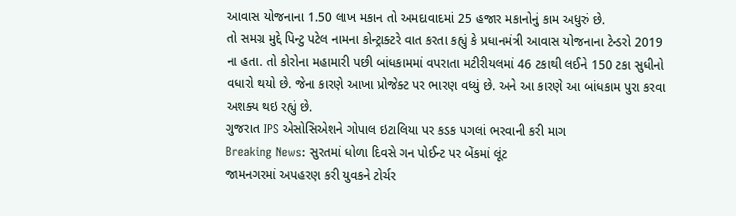આવાસ યોજનાના 1.50 લાખ મકાન તો અમદાવાદમાં 25 હજાર મકાનોનું કામ અધુરું છે.
તો સમગ્ર મુદ્દે પિન્ટુ પટેલ નામના કોન્ટ્રાક્ટરે વાત કરતા કહ્યું કે પ્રધાનમંત્રી આવાસ યોજનાના ટેન્ડરો 2019 ના હતા. તો કોરોના મહામારી પછી બાંધકામમાં વપરાતા મટીરીયલમાં 46 ટકાથી લઈને 150 ટકા સુધીનો વધારો થયો છે. જેના કારણે આખા પ્રોજેક્ટ પર ભારણ વધ્યું છે. અને આ કારણે આ બાંધકામ પુરા કરવા અશક્ય થઇ રહ્યું છે.
ગુજરાત IPS એસોસિએશને ગોપાલ ઇટાલિયા પર કડક પગલાં ભરવાની કરી માગ
Breaking News: સુરતમાં ધોળા દિવસે ગન પોઈન્ટ પર બેંકમાં લૂંટ
જામનગરમાં અપહરણ કરી યુવકને ટોર્ચર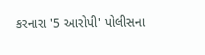કરનારા '5 આરોપી' પોલીસના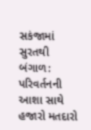સકંજામાં
સુરતથી બંગાળ: પરિવર્તનની આશા સાથે હજારો મતદારો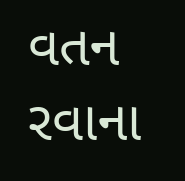વતન રવાના